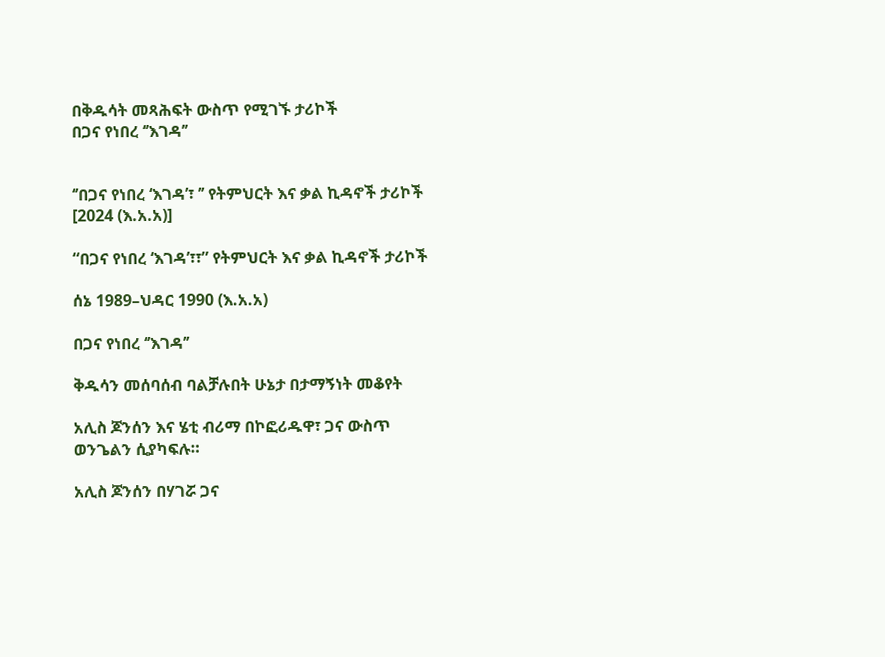በቅዱሳት መጻሕፍት ውስጥ የሚገኙ ታሪኮች
በጋና የነበረ ‘’እገዳ’’


‘’በጋና የነበረ ‘እገዳ’፣ ’’ የትምህርት እና ቃል ኪዳኖች ታሪኮች [2024 (እ.አ.አ)]

“በጋና የነበረ ‘እገዳ’፣፣” የትምህርት እና ቃል ኪዳኖች ታሪኮች

ሰኔ 1989–ህዳር 1990 (እ.አ.አ)

በጋና የነበረ ‘’እገዳ’’

ቅዱሳን መሰባሰብ ባልቻሉበት ሁኔታ በታማኝነት መቆየት

አሊስ ጆንሰን እና ሄቲ ብሪማ በኮፎሪዱዋ፣ ጋና ውስጥ ወንጌልን ሲያካፍሉ።

አሊስ ጆንሰን በሃገሯ ጋና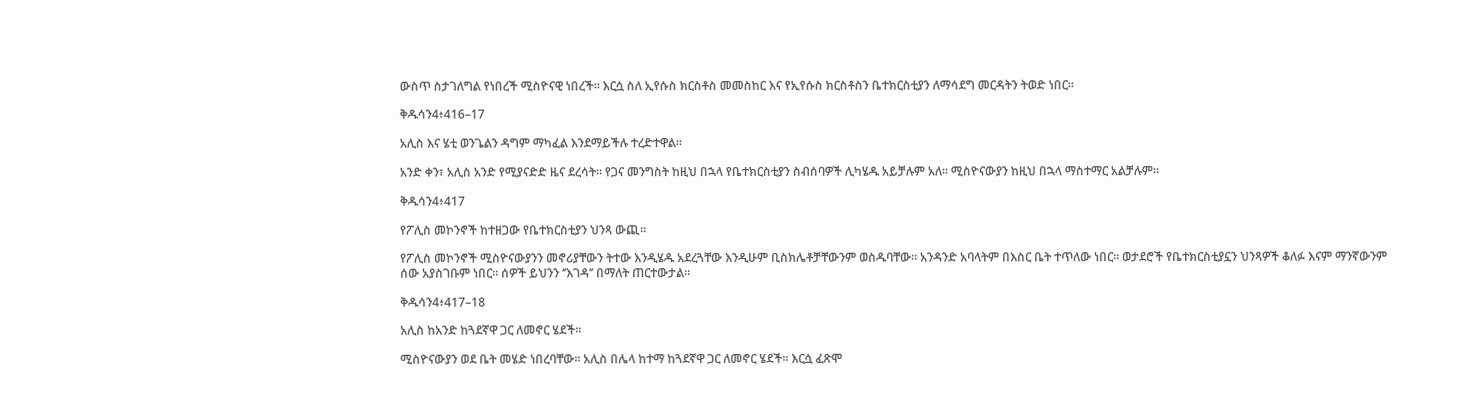ውስጥ ስታገለግል የነበረች ሚስዮናዊ ነበረች። እርሷ ስለ ኢየሱስ ክርስቶስ መመስከር እና የኢየሱስ ክርስቶስን ቤተክርስቲያን ለማሳደግ መርዳትን ትወድ ነበር።

ቅዱሳን4፥416–17

አሊስ እና ሄቲ ወንጌልን ዳግም ማካፈል እንደማይችሉ ተረድተዋል።

አንድ ቀን፣ አሊስ አንድ የሚያናድድ ዜና ደረሳት። የጋና መንግስት ከዚህ በኋላ የቤተክርስቲያን ስብሰባዎች ሊካሄዱ አይቻሉም አለ። ሚስዮናውያን ከዚህ በኋላ ማስተማር አልቻሉም።

ቅዱሳን4፥417

የፖሊስ መኮንኖች ከተዘጋው የቤተክርስቲያን ህንጻ ውጪ።

የፖሊስ መኮንኖች ሚስዮናውያንን መኖሪያቸውን ትተው እንዲሄዱ አደረጓቸው እንዲሁም ቢስክሌቶቻቸውንም ወስዱባቸው። አንዳንድ አባላትም በእስር ቤት ተጥለው ነበር። ወታደሮች የቤተክርስቲያኗን ህንጻዎች ቆለፉ እናም ማንኛውንም ሰው አያስገቡም ነበር። ሰዎች ይህንን ‘’እገዳ’’ በማለት ጠርተውታል።

ቅዱሳን4፥417–18

አሊስ ከአንድ ከጓደኛዋ ጋር ለመኖር ሄደች።

ሚስዮናውያን ወደ ቤት መሄድ ነበረባቸው። አሊስ በሌላ ከተማ ከጓደኛዋ ጋር ለመኖር ሄደች። እርሷ ፈጽሞ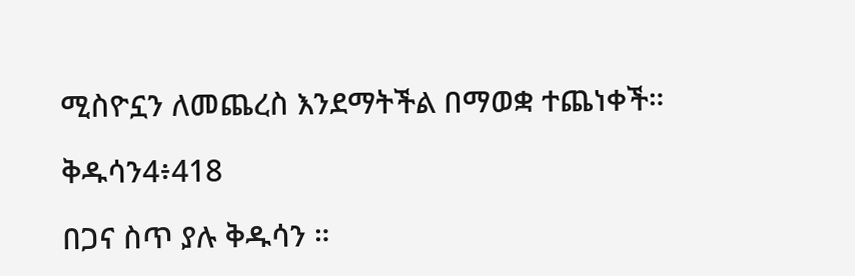ሚስዮኗን ለመጨረስ እንደማትችል በማወቋ ተጨነቀች።

ቅዱሳን4፥418

በጋና ስጥ ያሉ ቅዱሳን ።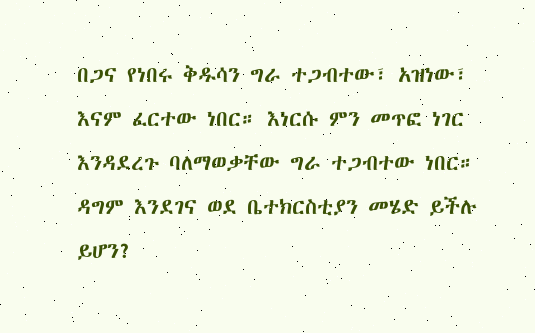በጋና የነበሩ ቅዱሳን ግራ ተጋብተው፣ አዝነው፣ እናም ፈርተው ነበር። እነርሱ ምን መጥፎ ነገር እንዳደረጉ ባለማወቃቸው ግራ ተጋብተው ነበር። ዳግም እንደገና ወደ ቤተክርስቲያን መሄድ ይችሉ ይሆን?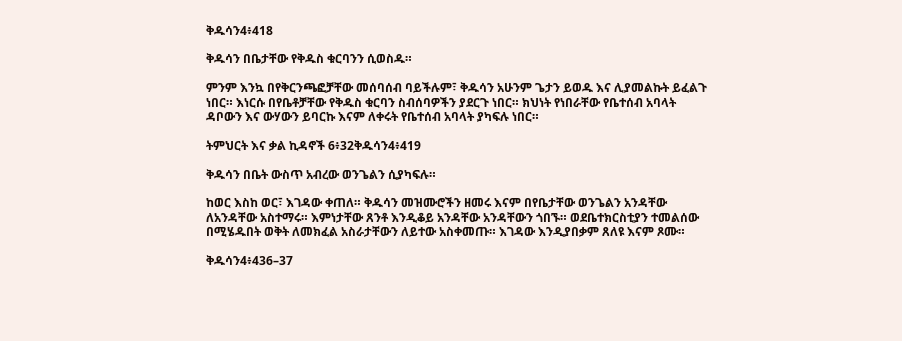ቅዱሳን4፥418

ቅዱሳን በቤታቸው የቅዱስ ቁርባንን ሲወስዱ።

ምንም እንኳ በየቅርንጫፎቻቸው መሰባሰብ ባይችሉም፣ ቅዱሳን አሁንም ጌታን ይወዱ እና ሊያመልኩት ይፈልጉ ነበር። እነርሱ በየቤቶቻቸው የቅዱስ ቁርባን ስብሰባዎችን ያደርጉ ነበር። ክህነት የነበራቸው የቤተሰብ አባላት ዳቦውን እና ውሃውን ይባርኩ እናም ለቀሩት የቤተሰብ አባላት ያካፍሉ ነበር።

ትምህርት እና ቃል ኪዳኖች 6፥32ቅዱሳን4፥419

ቅዱሳን በቤት ውስጥ አብረው ወንጌልን ሲያካፍሉ።

ከወር እስከ ወር፣ እገዳው ቀጠለ። ቅዱሳን መዝሙሮችን ዘመሩ እናም በየቤታቸው ወንጌልን አንዳቸው ለአንዳቸው አስተማሩ። እምነታቸው ጸንቶ እንዲቆይ አንዳቸው አንዳቸውን ጎበኙ። ወደቤተክርስቲያን ተመልሰው በሚሄዱበት ወቅት ለመክፈል አስራታቸውን ለይተው አስቀመጡ። እገዳው እንዲያበቃም ጸለዩ እናም ጾሙ።

ቅዱሳን4፥436–37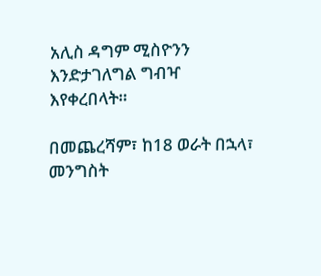አሊስ ዳግም ሚስዮንን እንድታገለግል ግብዣ እየቀረበላት።

በመጨረሻም፣ ከ18 ወራት በኋላ፣ መንግስት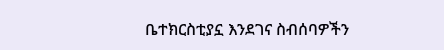ቤተክርስቲያኗ እንደገና ስብሰባዎችን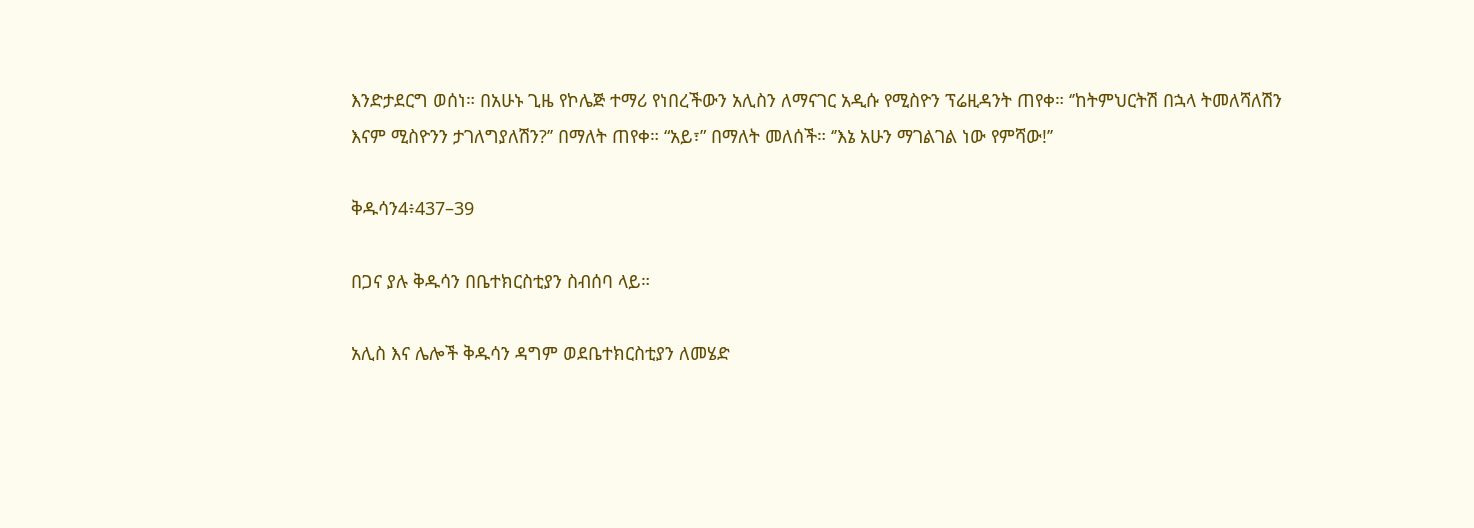እንድታደርግ ወሰነ። በአሁኑ ጊዜ የኮሌጅ ተማሪ የነበረችውን አሊስን ለማናገር አዲሱ የሚስዮን ፕሬዚዳንት ጠየቀ። ‘’ከትምህርትሽ በኋላ ትመለሻለሽን እናም ሚስዮንን ታገለግያለሽን?’’ በማለት ጠየቀ። “አይ፣” በማለት መለሰች። ‘’እኔ አሁን ማገልገል ነው የምሻው!’’

ቅዱሳን4፥437–39

በጋና ያሉ ቅዱሳን በቤተክርስቲያን ስብሰባ ላይ።

አሊስ እና ሌሎች ቅዱሳን ዳግም ወደቤተክርስቲያን ለመሄድ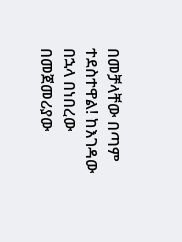በመቻላቸው በጣም ተደስተዋል! ከእገዳው በኋላ በነበረው በመጀመሪያው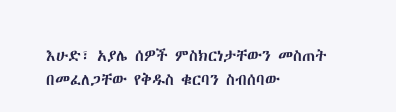እሁድ፣ አያሌ ሰዎች ምስክርነታቸውን መስጠት በመፈለጋቸው የቅዱስ ቁርባን ስብሰባው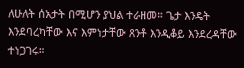ለሁለት ሰአታት በሚሆን ያህል ተራዘመ። ጌታ እንዴት እንደባረካቸው እና እምነታቸው ጸንቶ እንዲቆይ እንደረዳቸው ተነጋገሩ።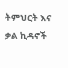ትምህርት እና ቃል ኪዳኖች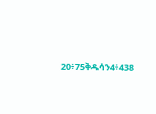20፥75ቅዱሳን4፥438